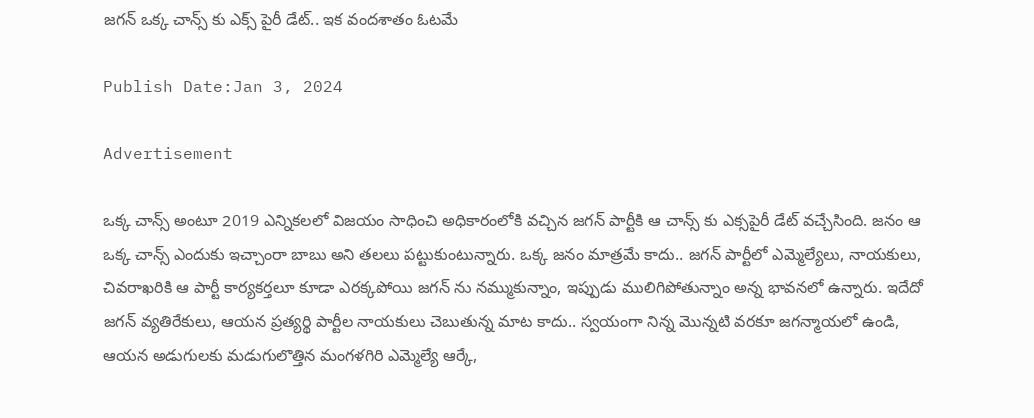జగన్ ఒక్క చాన్స్ కు ఎక్స్ పైరీ డేట్.. ఇక వందశాతం ఓటమే

Publish Date:Jan 3, 2024

Advertisement

ఒక్క చాన్స్ అంటూ 2019 ఎన్నికలలో విజయం సాధించి అధికారంలోకి వచ్చిన జగన్ పార్టీకి ఆ చాన్స్ కు ఎక్సపైరీ డేట్ వచ్చేసింది. జనం ఆ ఒక్క చాన్స్ ఎందుకు ఇచ్చాంరా బాబు అని తలలు పట్టుకుంటున్నారు. ఒక్క జనం మాత్రమే కాదు.. జగన్ పార్టీలో ఎమ్మెల్యేలు, నాయకులు, చివరాఖరికి ఆ పార్టీ కార్యకర్తలూ కూడా ఎరక్కపోయి జగన్ ను నమ్ముకున్నాం, ఇప్పుడు ములిగిపోతున్నాం అన్న భావనలో ఉన్నారు. ఇదేదో జగన్ వ్యతిరేకులు, ఆయన ప్రత్యర్థి పార్టీల నాయకులు చెబుతున్న మాట కాదు.. స్వయంగా నిన్న మొన్నటి వరకూ జగన్మాయలో ఉండి, ఆయన అడుగులకు మడుగులొత్తిన మంగళగిరి ఎమ్మెల్యే ఆర్కే,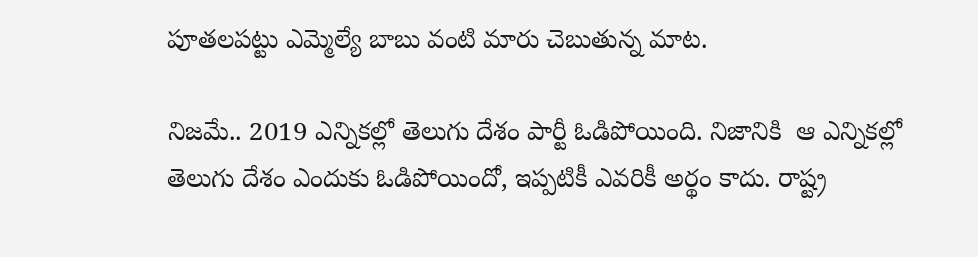పూతలపట్టు ఎమ్మెల్యే బాబు వంటి మారు చెబుతున్న మాట.

నిజమే.. 2019 ఎన్నికల్లో తెలుగు దేశం పార్టీ ఓడిపోయింది. నిజానికి  ఆ ఎన్నికల్లో తెలుగు దేశం ఎందుకు ఓడిపోయిందో, ఇప్పటికీ ఎవరికీ అర్థం కాదు. రాష్ట్ర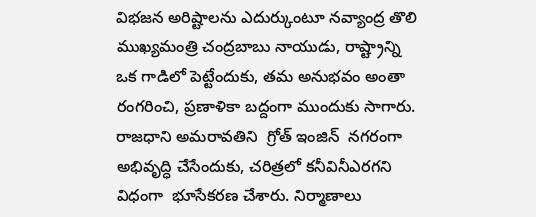విభజన అరిష్టాలను ఎదుర్కుంటూ నవ్యాంద్ర తొలి ముఖ్యమంత్రి చంద్రబాబు నాయుడు, రాష్ట్రాన్ని ఒక గాడిలో పెట్టేందుకు, తమ అనుభవం అంతా రంగరించి, ప్రణాళికా బద్దంగా ముందుకు సాగారు. రాజధాని అమరావతిని  గ్రోత్ ఇంజిన్  నగరంగా అభివృద్ధి చేసేందుకు, చరిత్రలో కనీవినీఎరగని విధంగా  భూసేకరణ చేశారు. నిర్మాణాలు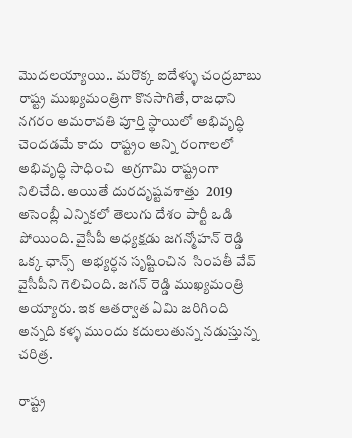మొదలయ్యాయి.. మరొక్క ఐదేళ్ళు చంద్రబాబు రాష్ట్ర ముఖ్యమంత్రిగా కొనసాగితే, రాజధాని నగరం అమరావతి పూర్తి స్థాయిలో అభివృద్ధి చెందడమే కాదు  రాష్ట్రం అన్ని రంగాలలో అభివృద్ధి సాధించి  అగ్రగామి రాష్ట్రంగా నిలిచేది. అయితే దురదృష్టవశాత్తు  2019 అసెంబ్లీ ఎన్నికలో తెలుగు దేశం పార్టీ ఒడి పోయింది. వైసీపీ అధ్యక్షడు జగన్మోహన్ రెడ్డి ఒక్క ఛాన్స్  అభ్యర్ధన సృష్టించిన  సింపతీ వేవ్ వైసీపీని గెలిచింది. జగన్ రెడ్డి ముఖ్యమంత్రి అయ్యారు. ఇక ఆతర్వాత ఏమి జరిగింది అన్నది కళ్ళ ముందు కదులుతున్న నడుస్తున్న చరిత్ర.

రాష్ట్ర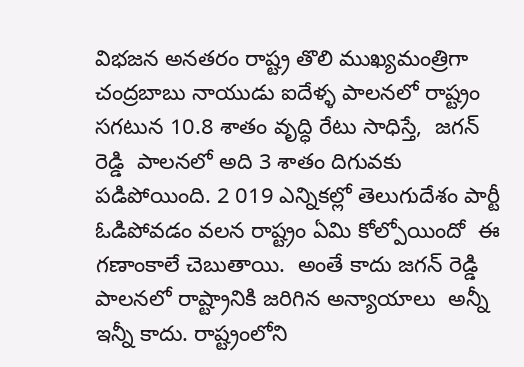విభజన అనతరం రాష్ట్ర తొలి ముఖ్యమంత్రిగా చంద్రబాబు నాయుడు ఐదేళ్ళ పాలనలో రాష్ట్రం సగటున 10.8 శాతం వృద్ధి రేటు సాధిస్తే,  జగన్ రెడ్డి  పాలనలో అది 3 శాతం దిగువకు పడిపోయింది. 2 019 ఎన్నికల్లో తెలుగుదేశం పార్టీ ఓడిపోవడం వలన రాష్ట్రం ఏమి కోల్పోయిందో  ఈ గణాంకాలే చెబుతాయి.  అంతే కాదు జగన్ రెడ్డి పాలనలో రాష్ట్రానికి జరిగిన అన్యాయాలు  అన్నీ ఇన్నీ కాదు. రాష్ట్రంలోని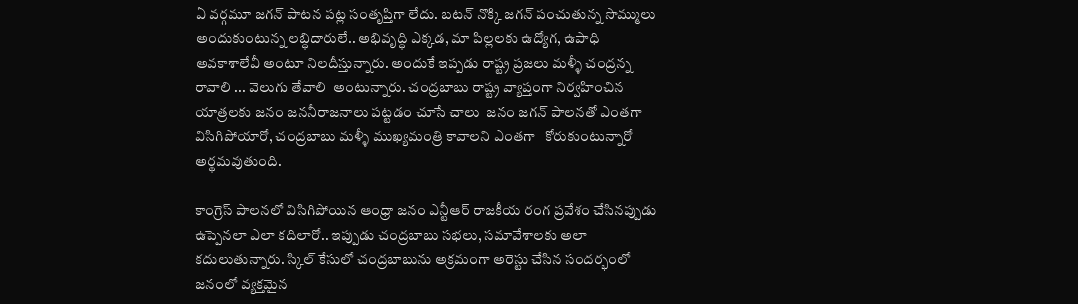ఏ వర్గమూ జగన్ పాటన పట్ల సంతృప్తిగా లేదు. బటన్ నొక్కి జగన్ పంచుతున్న సొమ్ములు అందుకుంటున్న లబ్ధిదారులే.. అభివృద్ధి ఎక్కడ, మా పిల్లలకు ఉద్యోగ, ఉపాధి అవకాశాలేవీ అంటూ నిలదీస్తున్నారు. అందుకే ఇప్పడు రాష్ట్ర ప్రజలు మళ్ళీ చంద్రన్న రావాలి ... వెలుగు తేవాలి  అంటున్నారు. చంద్రబాబు రాష్ట్ర వ్యాప్తంగా నిర్వహించిన  యాత్రలకు జనం జననీరాజనాలు పట్టడం చూసే చాలు  జనం జగన్ పాలనతో ఎంతగా విసిగిపోయారో, చంద్రబాబు మళ్ళీ ముఖ్యమంత్రి కావాలని ఎంతగా   కోరుకుంటున్నారో అర్థమవుతుంది.

కాంగ్రెస్ పాలనలో విసిగిపోయిన ఆంధ్రా జనం ఎన్టీఆర్ రాజకీయ రంగ ప్రవేశం చేసినప్పుడు ఉప్పెనలా ఎలా కదిలారో.. ఇప్పుడు చంద్రబాబు సభలు, సమావేశాలకు అలా కదులుతున్నారు. స్కిల్ కేసులో చంద్రబాబును అక్రమంగా అరెస్టు చేసిన సందర్భంలో జనంలో వ్యక్తమైన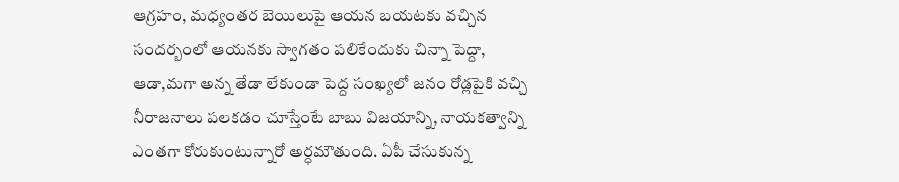ఆగ్రహం, మధ్యంతర బెయిలుపై ఆయన బయటకు వచ్చిన సందర్బంలో ఆయనకు స్వాగతం పలికేందుకు చిన్నా పెద్దా, ఆడా,మగా అన్న తేడా లేకుండా పెద్ద సంఖ్యలో జనం రోడ్లపైకి వచ్చి నీరాజనాలు పలకడం చూస్తేంటే బాబు విజయాన్ని, నాయకత్వాన్ని ఎంతగా కోరుకుంటున్నారో అర్ధమౌతుంది. ఏపీ చేసుకున్న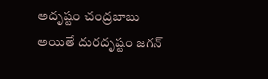అదృష్టం చంద్రబాబు అయితే దురదృష్టం జగన్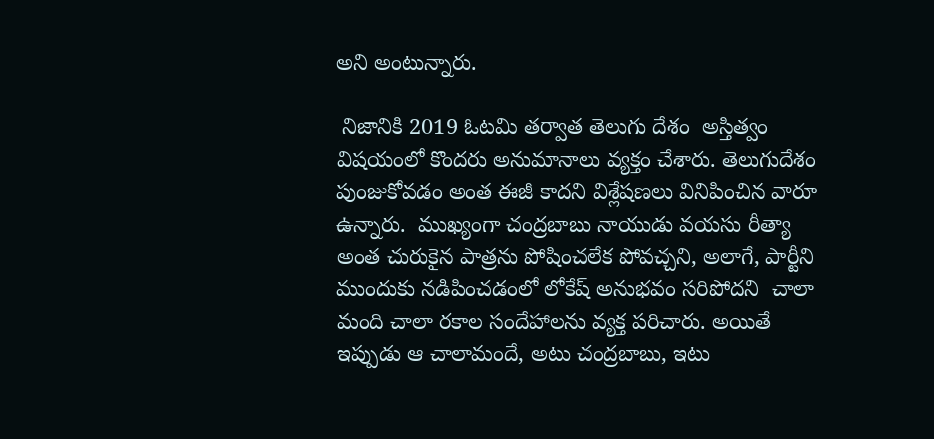అని అంటున్నారు.

 నిజానికి 2019 ఓటమి తర్వాత తెలుగు దేశం  అస్తిత్వం విషయంలో కొందరు అనుమానాలు వ్యక్తం చేశారు. తెలుగుదేశం  పుంజుకోవడం అంత ఈజీ కాదని విశ్లేషణలు వినిపించిన వారూ ఉన్నారు.  ముఖ్యంగా చంద్రబాబు నాయుడు వయసు రీత్యా అంత చురుకైన పాత్రను పోషించలేక పోవచ్చని, అలాగే, పార్టీని ముందుకు నడిపించడంలో లోకేష్ అనుభవం సరిపోదని  చాలా మంది చాలా రకాల సందేహాలను వ్యక్త పరిచారు. అయితే ఇప్పుడు ఆ చాలామందే, అటు చంద్రబాబు, ఇటు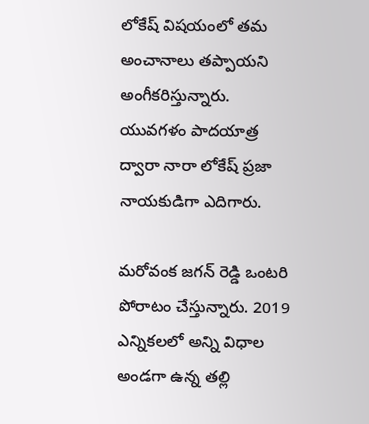లోకేష్ విషయంలో తమ అంచానాలు తప్పాయని అంగీకరిస్తున్నారు.  యువగళం పాదయాత్ర ద్వారా నారా లోకేష్ ప్రజా నాయకుడిగా ఎదిగారు.

మరోవంక జగన్ రెడ్డి ఒంటరి పోరాటం చేస్తున్నారు. 2019 ఎన్నికలలో అన్ని విధాల అండగా ఉన్న తల్లి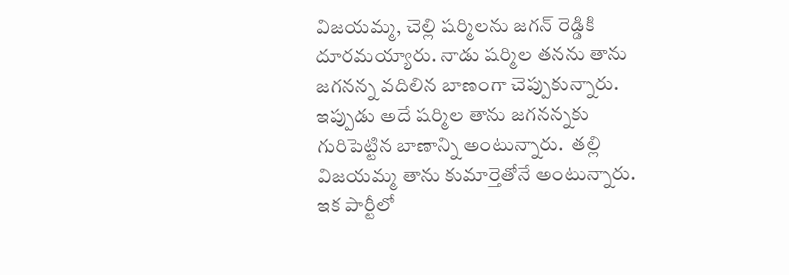విజయమ్మ, చెల్లి షర్మిలను జగన్ రెడ్డికి దూరమయ్యారు. నాడు షర్మిల తనను తాను జగనన్న వదిలిన బాణంగా చెప్పుకున్నారు. ఇప్పుడు అదే షర్మిల తాను జగనన్నకు గురిపెట్టిన బాణాన్ని అంటున్నారు.  తల్లి విజయమ్మ తాను కుమార్తెతోనే అంటున్నారు. ఇక పార్టీలో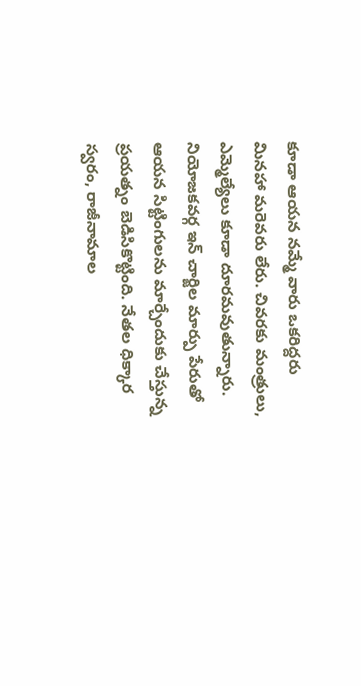కూడా ఆయన నమ్మే వారు ఒకరిద్దరు మినహా మరెవరు లేరు. చివరకు మంత్రులు, ఎమ్మెల్యేలు కూడా దూరమవుతున్నారు. నియోజకవర్గ ఇన్ చార్జిల మార్పు పేరుతో ఆయన సిట్టింగులను మార్చేందుకు చేస్తున్న ప్రయత్నం బెడిసికొట్టింది. నేతల ధిక్కార స్వరం, రాజీనామాల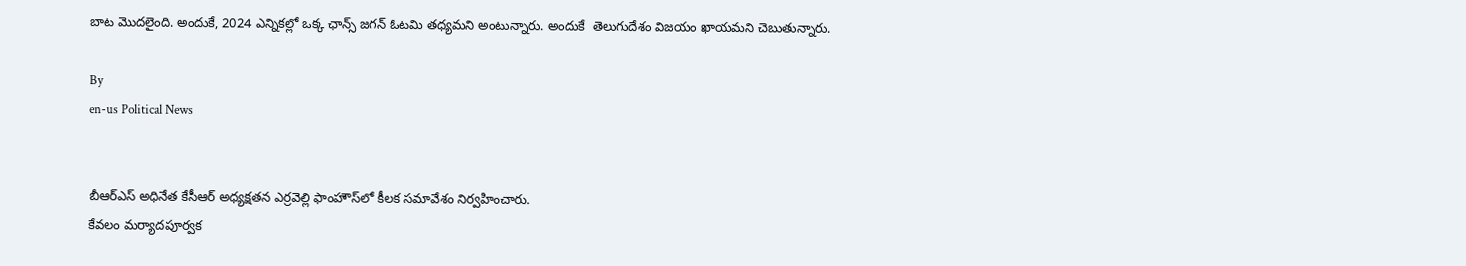బాట మొదలైంది. అందుకే, 2024 ఎన్నికల్లో ఒక్క ఛాన్స్ జగన్ ఓటమి తధ్యమని అంటున్నారు. అందుకే  తెలుగుదేశం విజయం ఖాయమని చెబుతున్నారు.

By
en-us Political News


బీఆర్‌ఎస్ అధినేత కేసీఆర్ అధ్యక్షతన ఎర్రవెల్లి ఫాంహౌస్‌లో కీలక సమావేశం నిర్వహించారు.
కేవలం మర్యాదపూర్వక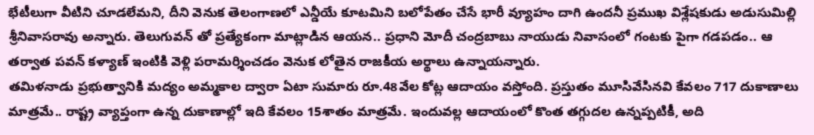భేటీలుగా వీటిని చూడలేమని, దీని వెనుక తెలంగాణలో ఎన్డీయే కూటమిని బలోపేతం చేసే భారీ వ్యూహం దాగి ఉందనీ ప్రముఖ విశ్లేషకుడు అడుసుమిల్లి శ్రీనివాసరావు అన్నారు. తెలుగువన్ తో ప్రత్యేకంగా మాట్లాడిన ఆయన.. ప్రధాని మోదీ చంద్రబాబు నాయుడు నివాసంలో గంటకు పైగా గడపడం.. ఆ తర్వాత పవన్ కళ్యాణ్ ఇంటికి వెళ్లి పరామర్శించడం వెనుక లోతైన రాజకీయ అర్థాలు ఉన్నాయన్నారు.
తమిళనాడు ప్రభుత్వానికి మద్యం అమ్మకాల ద్వారా ఏటా సుమారు రూ.48వేల‌ కోట్ల ఆదాయం వస్తోంది. ప్రస్తుతం మూసివేసినవి కేవలం 717 దుకాణాలు మాత్రమే.. రాష్ట్ర వ్యాప్తంగా ఉన్న దుకాణాల్లో ఇది కేవ‌లం 15శాతం మాత్ర‌మే. ఇందువల్ల ఆదాయంలో కొంత తగ్గుదల ఉన్నప్పటికీ, అది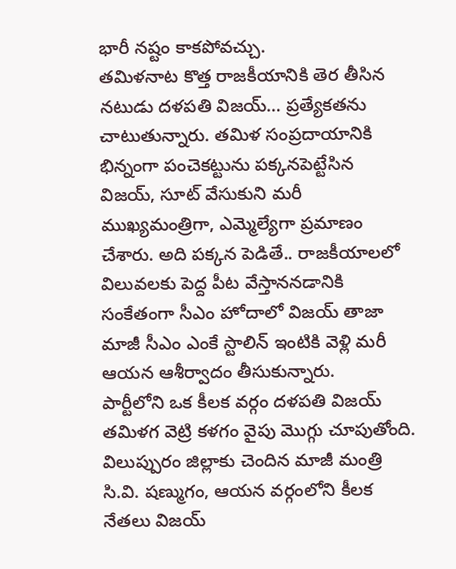భారీ నష్టం కాకపోవచ్చు.
తమిళనాట కొత్త రాజకీయానికి తెర తీసిన నటుడు దళపతి విజయ్… ప్రత్యేకతను చాటుతున్నారు. తమిళ సంప్రదాయానికి భిన్నంగా పంచెకట్టును పక్కనపెట్టేసిన విజయ్, సూట్ వేసుకుని మరీ ముఖ్యమంత్రిగా, ఎమ్మెల్యేగా ప్రమాణం చేశారు. అది పక్కన పెడితే.. రాజకీయాలలో విలువలకు పెద్ద పీట వేస్తాననడానికి సంకేతంగా సీఎం హోదాలో విజయ్ తాజా మాజీ సీఎం ఎంకే స్టాలిన్ ఇంటికి వెళ్లి మరీ ఆయన ఆశీర్వాదం తీసుకున్నారు.
పార్టీలోని ఒక కీలక వర్గం దళపతి విజయ్ తమిళగ వెట్రి కళగం వైపు మొగ్గు చూపుతోంది. విలుప్పురం జిల్లాకు చెందిన మాజీ మంత్రి సి.వి. షణ్ముగం, ఆయన వర్గంలోని కీలక నేతలు విజయ్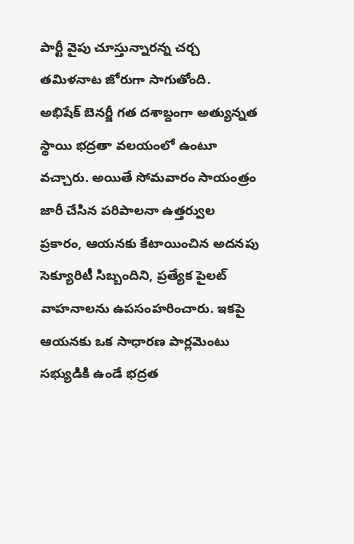పార్టీ వైపు చూస్తున్నారన్న చర్చ తమిళనాట జోరుగా సాగుతోంది.
అభిషేక్ బెనర్జీ గత దశాబ్దంగా అత్యున్నత స్థాయి భద్రతా వలయంలో ఉంటూ వచ్చారు. అయితే సోమవారం సాయంత్రం జారీ చేసిన పరిపాలనా ఉత్తర్వుల ప్రకారం, ఆయనకు కేటాయించిన అదనపు సెక్యూరిటీ సిబ్బందిని, ప్రత్యేక పైలట్ వాహనాలను ఉపసంహరించారు. ఇకపై ఆయనకు ఒక సాధారణ పార్లమెంటు సభ్యుడికి ఉండే భద్రత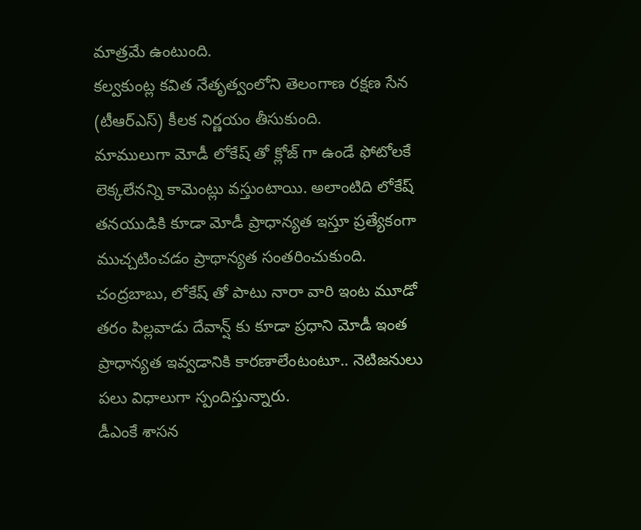మాత్రమే ఉంటుంది.
కల్వకుంట్ల కవిత నేతృత్వంలోని తెలంగాణ రక్షణ సేన (టీఆర్ఎస్) కీలక నిర్ణయం తీసుకుంది.
మాములుగా మోడీ లోకేష్ తో క్లోజ్ గా ఉండే ఫోటోల‌కే లెక్క‌లేన‌న్ని కామెంట్లు వ‌స్తుంటాయి. అలాంటిది లోకేష్ త‌న‌యుడికి కూడా మోడీ ప్రాధాన్యత ఇస్తూ ప్రత్యేకంగా ముచ్చటించడం ప్రాథాన్యత సంతరించుకుంది. చంద్రబాబు, లోకేష్ తో పాటు నారా వారి ఇంట మూడో తరం పిల్లవాడు దేవాన్ష్ కు కూడా ప్రధాని మోడీ ఇంత ప్రాధాన్యత ఇవ్వడానికి కారణాలేంటంటూ.. నెటిజనులు పలు విధాలుగా స్పందిస్తున్నారు.
డీఎంకే శాసన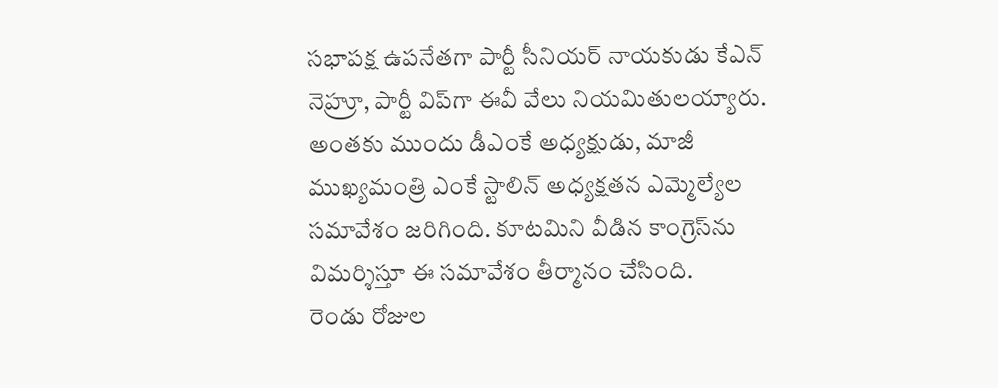సభాపక్ష ఉపనేతగా పార్టీ సీనియర్ నాయకుడు కేఎన్ నెహ్రూ, పార్టీ విప్‌గా ఈవీ వేలు నియమితులయ్యారు. అంతకు ముందు డీఎంకే అధ్యక్షుడు, మాజీ ముఖ్యమంత్రి ఎంకే స్టాలిన్ అధ్యక్షతన ఎమ్మెల్యేల సమావేశం జరిగింది. కూటమిని వీడిన కాంగ్రెస్‌ను విమర్శిస్తూ ఈ సమావేశం తీర్మానం చేసింది.
రెండు రోజుల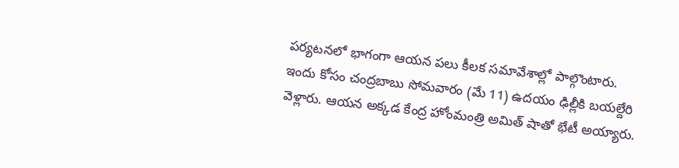పర్యటనలో భాగంగా ఆయన పలు కీలక సమావేశాల్లో పాల్గొంటారు. ఇందు కోసం చంద్రబాబు సోమవారం (మే 11) ఉదయం ఢిల్లీకి బయల్దేరి వెళ్లారు. ఆయన అక్కడ కేంద్ర హోంమంత్రి అమిత్ షాతో భేటీ అయ్యారు.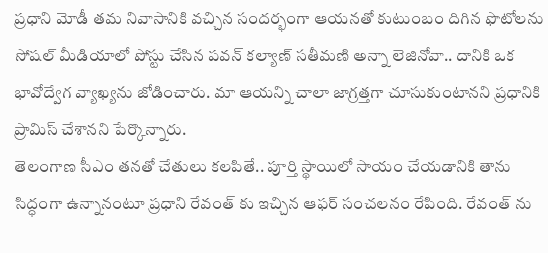ప్రధాని మోడీ తమ నివాసానికి వచ్చిన సందర్భంగా ఆయనతో కుటుంబం దిగిన ఫొటోలను సోషల్ మీడియాలో పోస్టు చేసిన పవన్ కల్యాణ్ సతీమణి అన్నా లెజినోవా.. దానికి ఒక భావోద్వేగ వ్యాఖ్యను జోడించారు. మా ఆయన్ని చాలా జాగ్రత్తగా చూసుకుంటానని ప్రధానికి ప్రామిస్ చేశానని పేర్కొన్నారు.
తెలంగాణ సీఎం తనతో చేతులు కలపితే.. పూర్తి స్థాయిలో సాయం చేయడానికి తాను సిద్ధంగా ఉన్నానంటూ ప్రధాని రేవంత్ కు ఇచ్చిన ఆఫర్ సంచలనం రేపింది. రేవంత్ ను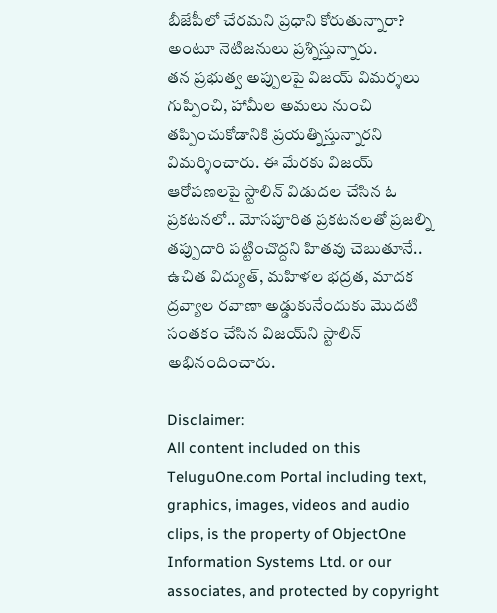బీజేపీలో చేరమని ప్రధాని కోరుతున్నారా? అంటూ నెటిజనులు ప్రశ్నిస్తున్నారు.
త‌న ప్ర‌భుత్వ అప్పుల‌పై విజ‌య్ విమ‌ర్శ‌లు గుప్పించి, హామీల అమ‌లు నుంచి త‌ప్పించుకోడానికి ప్ర‌య‌త్నిస్తున్నార‌ని విమ‌ర్శించారు. ఈ మేర‌కు విజ‌య్ ఆరోప‌ణ‌ల‌పై స్టాలిన్ విడుదల చేసిన ఓ ప్రకటనలో.. మోస‌పూరిత ప్ర‌క‌ట‌న‌ల‌తో ప్ర‌జ‌ల్ని త‌ప్పుదారి ప‌ట్టించొద్ద‌ని హిత‌వు చెబుతూనే.. ఉచిత విద్యుత్‌, మ‌హిళ‌ల భ‌ద్ర‌త‌, మాద‌క ద్ర‌వ్యాల ర‌వాణా అడ్డుకునేందుకు మొద‌టి సంత‌కం చేసిన విజ‌య్‌ని స్టాలిన్ అభినందించారు.

Disclaimer:
All content included on this TeluguOne.com Portal including text, graphics, images, videos and audio clips, is the property of ObjectOne Information Systems Ltd. or our associates, and protected by copyright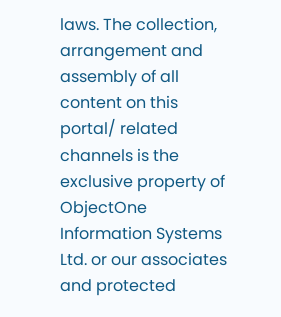laws. The collection, arrangement and assembly of all content on this portal/ related channels is the exclusive property of ObjectOne Information Systems Ltd. or our associates and protected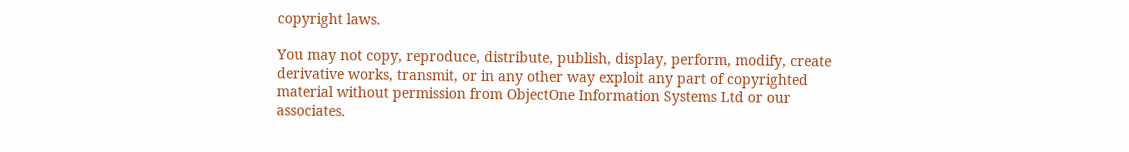copyright laws.

You may not copy, reproduce, distribute, publish, display, perform, modify, create derivative works, transmit, or in any other way exploit any part of copyrighted material without permission from ObjectOne Information Systems Ltd or our associates.